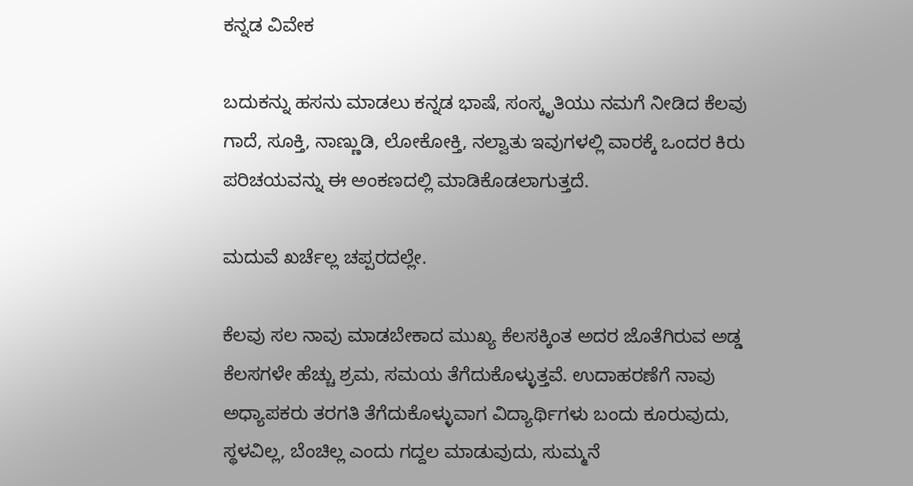ಕನ್ನಡ ವಿವೇಕ

ಬದುಕನ್ನು ಹಸನು ಮಾಡಲು ಕನ್ನಡ ಭಾಷೆ, ಸಂಸ್ಕೃತಿಯು ನಮಗೆ ನೀಡಿದ ಕೆಲವು ಗಾದೆ, ಸೂಕ್ತಿ, ನಾಣ್ಣುಡಿ, ಲೋಕೋಕ್ತಿ, ನಲ್ವಾತು ಇವುಗಳಲ್ಲಿ ವಾರಕ್ಕೆ ಒಂದರ ಕಿರು ಪರಿಚಯವನ್ನು ಈ ಅಂಕಣದಲ್ಲಿ ಮಾಡಿಕೊಡಲಾಗುತ್ತದೆ.

ಮದುವೆ ಖರ್ಚೆಲ್ಲ ಚಪ್ಪರದಲ್ಲೇ.

ಕೆಲವು ಸಲ ನಾವು ಮಾಡಬೇಕಾದ ಮುಖ್ಯ ಕೆಲಸಕ್ಕಿಂತ ಅದರ ಜೊತೆಗಿರುವ ಅಡ್ಡ ಕೆಲಸಗಳೇ ಹೆಚ್ಚು ಶ್ರಮ, ಸಮಯ ತೆಗೆದುಕೊಳ್ಳುತ್ತವೆ. ಉದಾಹರಣೆಗೆ ನಾವು ಅಧ್ಯಾಪಕರು ತರಗತಿ ತೆಗೆದುಕೊಳ್ಳುವಾಗ ವಿದ್ಯಾರ್ಥಿಗಳು ಬಂದು ಕೂರುವುದು, ಸ್ಥಳವಿಲ್ಲ, ಬೆಂಚಿಲ್ಲ ಎಂದು ಗದ್ದಲ ಮಾಡುವುದು, ಸುಮ್ಮನೆ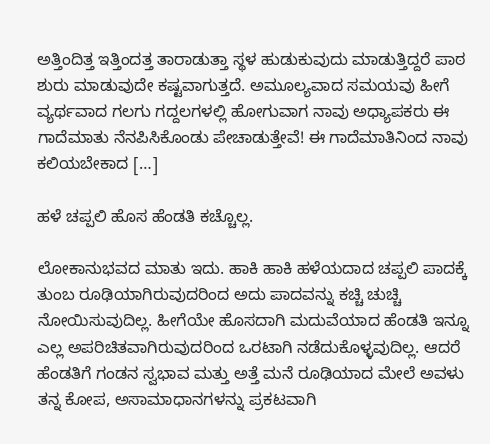ಅತ್ತಿಂದಿತ್ತ ಇತ್ತಿಂದತ್ತ ತಾರಾಡುತ್ತಾ ಸ್ಥಳ ಹುಡುಕುವುದು ಮಾಡುತ್ತಿದ್ದರೆ ಪಾಠ ಶುರು ಮಾಡುವುದೇ ಕಷ್ಟವಾಗುತ್ತದೆ. ಅಮೂಲ್ಯವಾದ ಸಮಯವು ಹೀಗೆ ವ್ಯರ್ಥವಾದ ಗಲಗು ಗದ್ದಲಗಳಲ್ಲಿ ಹೋಗುವಾಗ ನಾವು ಅಧ್ಯಾಪಕರು ಈ ಗಾದೆಮಾತು ನೆನಪಿಸಿಕೊಂಡು ಪೇಚಾಡುತ್ತೇವೆ! ಈ ಗಾದೆಮಾತಿನಿಂದ ನಾವು ಕಲಿಯಬೇಕಾದ […]

ಹಳೆ ಚಪ್ಪಲಿ ಹೊಸ ಹೆಂಡತಿ ಕಚ್ಚೊಲ್ಲ.

ಲೋಕಾನುಭವದ ಮಾತು ಇದು. ಹಾಕಿ ಹಾಕಿ ಹಳೆಯದಾದ ಚಪ್ಪಲಿ ಪಾದಕ್ಕೆ ತುಂಬ ರೂಢಿಯಾಗಿರುವುದರಿಂದ ಅದು ಪಾದವನ್ನು ಕಚ್ಚಿ ಚುಚ್ಚಿ ನೋಯಿಸುವುದಿಲ್ಲ. ಹೀಗೆಯೇ ಹೊಸದಾಗಿ ಮದುವೆಯಾದ ಹೆಂಡತಿ ಇನ್ನೂ ಎಲ್ಲ ಅಪರಿಚಿತವಾಗಿರುವುದರಿಂದ ಒರಟಾಗಿ ನಡೆದುಕೊಳ್ಳವುದಿಲ್ಲ. ಆದರೆ ಹೆಂಡತಿಗೆ ಗಂಡನ ಸ್ವಭಾವ ಮತ್ತು ಅತ್ತೆ ಮನೆ ರೂಢಿಯಾದ ಮೇಲೆ ಅವಳು ತನ್ನ ಕೋಪ, ಅಸಾಮಾಧಾನಗಳನ್ನು ಪ್ರಕಟವಾಗಿ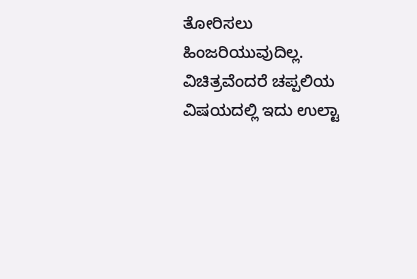ತೋರಿಸಲು ಹಿಂಜರಿಯುವುದಿಲ್ಲ. ವಿಚಿತ್ರವೆಂದರೆ ಚಪ್ಪಲಿಯ ವಿಷಯದಲ್ಲಿ ಇದು ಉಲ್ಟಾ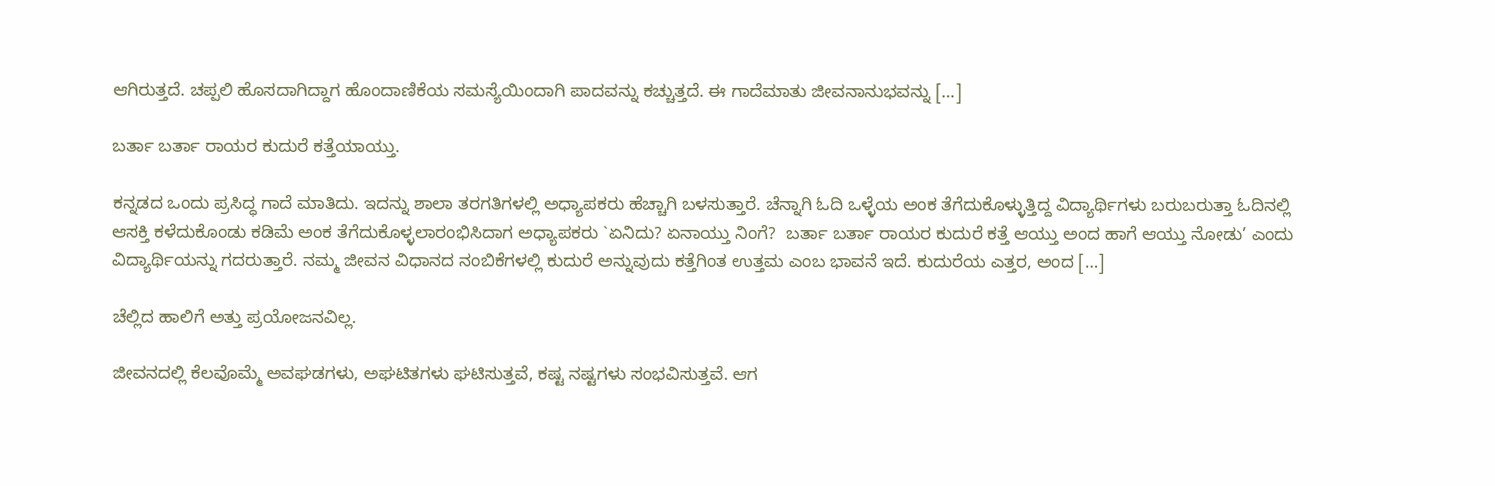ಆಗಿರುತ್ತದೆ. ಚಪ್ಪಲಿ ಹೊಸದಾಗಿದ್ದಾಗ ಹೊಂದಾಣಿಕೆಯ ಸಮಸ್ಯೆಯಿಂದಾಗಿ ಪಾದವನ್ನು ಕಚ್ಚುತ್ತದೆ. ಈ ಗಾದೆಮಾತು ಜೀವನಾನುಭವನ್ನು […]

ಬರ್ತಾ ಬರ್ತಾ ರಾಯರ ಕುದುರೆ ಕತ್ತೆಯಾಯ್ತು.

ಕನ್ನಡದ ಒಂದು ಪ್ರಸಿದ್ಧ ಗಾದೆ ಮಾತಿದು. ಇದನ್ನು ಶಾಲಾ ತರಗತಿಗಳಲ್ಲಿ ಅಧ್ಯಾಪಕರು ಹೆಚ್ಚಾಗಿ ಬಳಸುತ್ತಾರೆ. ಚೆನ್ನಾಗಿ ಓದಿ ಒಳ್ಳೆಯ ಅಂಕ ತೆಗೆದುಕೊಳ್ಳುತ್ತಿದ್ದ ವಿದ್ಯಾರ್ಥಿಗಳು ಬರುಬರುತ್ತಾ ಓದಿನಲ್ಲಿ ಆಸಕ್ತಿ ಕಳೆದುಕೊಂಡು ಕಡಿಮೆ ಅಂಕ ತೆಗೆದುಕೊಳ್ಳಲಾರಂಭಿಸಿದಾಗ ಅಧ್ಯಾಪಕರು `ಏನಿದು? ಏನಾಯ್ತು ನಿಂಗೆ?  ಬರ್ತಾ ಬರ್ತಾ ರಾಯರ ಕುದುರೆ ಕತ್ತೆ ಆಯ್ತು ಅಂದ ಹಾಗೆ ಆಯ್ತು ನೋಡು’ ಎಂದು ವಿದ್ಯಾರ್ಥಿಯನ್ನು ಗದರುತ್ತಾರೆ. ನಮ್ಮ ಜೀವನ ವಿಧಾನದ ನಂಬಿಕೆಗಳಲ್ಲಿ ಕುದುರೆ ಅನ್ನುವುದು ಕತ್ತೆಗಿಂತ ಉತ್ತಮ ಎಂಬ ಭಾವನೆ ಇದೆ. ಕುದುರೆಯ ಎತ್ತರ, ಅಂದ […]

ಚೆಲ್ಲಿದ ಹಾಲಿಗೆ ಅತ್ತು ಪ್ರಯೋಜನವಿಲ್ಲ.

ಜೀವನದಲ್ಲಿ ಕೆಲವೊಮ್ಮೆ ಅವಘಡಗಳು, ಅಘಟಿತಗಳು ಘಟಿಸುತ್ತವೆ, ಕಷ್ಟ ನಷ್ಟಗಳು ಸಂಭವಿಸುತ್ತವೆ. ಆಗ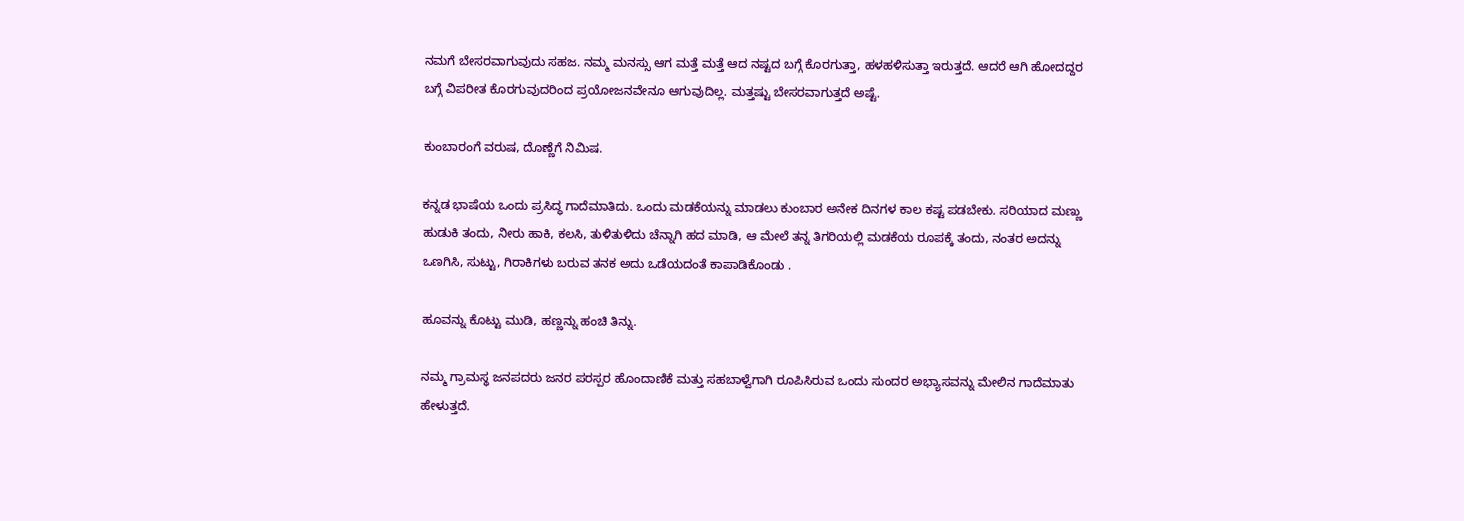ನಮಗೆ ಬೇಸರವಾಗುವುದು ಸಹಜ. ನಮ್ಮ ಮನಸ್ಸು ಆಗ ಮತ್ತೆ ಮತ್ತೆ ಆದ ನಷ್ಟದ ಬಗ್ಗೆ ಕೊರಗುತ್ತಾ, ಹಳಹಳಿಸುತ್ತಾ ಇರುತ್ತದೆ. ಆದರೆ ಆಗಿ ಹೋದದ್ದರ ಬಗ್ಗೆ ವಿಪರೀತ ಕೊರಗುವುದರಿಂದ ಪ್ರಯೋಜನವೇನೂ ಆಗುವುದಿಲ್ಲ. ಮತ್ತಷ್ಟು ಬೇಸರವಾಗುತ್ತದೆ ಅಷ್ಟೆ.

ಕುಂಬಾರಂಗೆ ವರುಷ, ದೊಣ್ಣೆಗೆ ನಿಮಿಷ.

ಕನ್ನಡ ಭಾಷೆಯ ಒಂದು ಪ್ರಸಿದ್ಧ ಗಾದೆಮಾತಿದು. ಒಂದು ಮಡಕೆಯನ್ನು ಮಾಡಲು ಕುಂಬಾರ ಅನೇಕ ದಿನಗಳ ಕಾಲ ಕಷ್ಟ ಪಡಬೇಕು. ಸರಿಯಾದ ಮಣ್ಣು ಹುಡುಕಿ ತಂದು, ನೀರು ಹಾಕಿ, ಕಲಸಿ, ತುಳಿತುಳಿದು ಚೆನ್ನಾಗಿ ಹದ ಮಾಡಿ, ಆ ಮೇಲೆ ತನ್ನ ತಿಗರಿಯಲ್ಲಿ ಮಡಕೆಯ ರೂಪಕ್ಕೆ ತಂದು, ನಂತರ ಅದನ್ನು ಒಣಗಿಸಿ, ಸುಟ್ಟು, ಗಿರಾಕಿಗಳು ಬರುವ ತನಕ ಅದು ಒಡೆಯದಂತೆ ಕಾಪಾಡಿಕೊಂಡು .

ಹೂವನ್ನು ಕೊಟ್ಟು ಮುಡಿ, ಹಣ್ಣನ್ನು ಹಂಚಿ ತಿನ್ನು.

ನಮ್ಮ ಗ್ರಾಮಸ್ಥ ಜನಪದರು ಜನರ ಪರಸ್ಪರ ಹೊಂದಾಣಿಕೆ ಮತ್ತು ಸಹಬಾಳ್ವೆಗಾಗಿ ರೂಪಿಸಿರುವ ಒಂದು ಸುಂದರ ಅಭ್ಯಾಸವನ್ನು ಮೇಲಿನ ಗಾದೆಮಾತು ಹೇಳುತ್ತದೆ.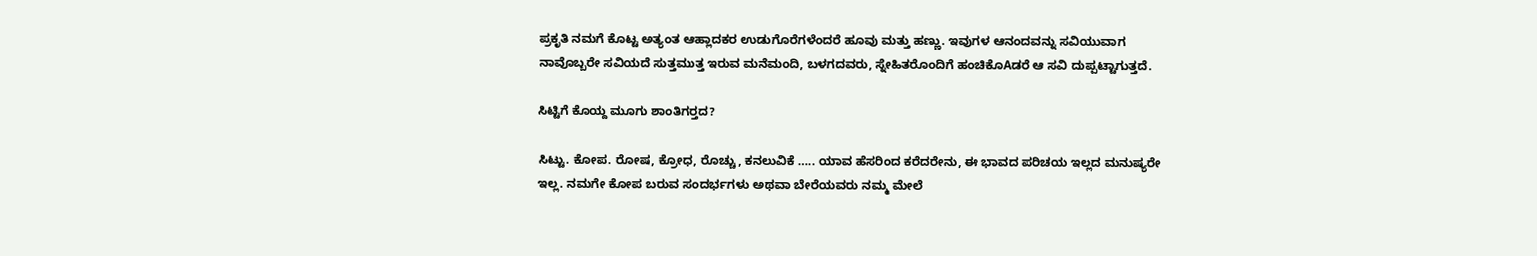ಪ್ರಕೃತಿ ನಮಗೆ ಕೊಟ್ಟ ಅತ್ಯಂತ ಆಹ್ಲಾದಕರ ಉಡುಗೊರೆಗಳೆಂದರೆ ಹೂವು ಮತ್ತು ಹಣ್ಣು. ಇವುಗಳ ಆನಂದವನ್ನು ಸವಿಯುವಾಗ ನಾವೊಬ್ಬರೇ ಸವಿಯದೆ ಸುತ್ತಮುತ್ತ ಇರುವ ಮನೆಮಂದಿ, ಬಳಗದವರು, ಸ್ನೇಹಿತರೊಂದಿಗೆ ಹಂಚಿಕೊAಡರೆ ಆ ಸವಿ ದುಪ್ಪಟ್ಟಾಗುತ್ತದೆ.

ಸಿಟ್ಟಿಗೆ ಕೊಯ್ದ ಮೂಗು ಶಾಂತಿಗರ‍್ತದ?

ಸಿಟ್ಟು. ಕೋಪ. ರೋಷ, ಕ್ರೋಧ, ರೊಚ್ಚು, ಕನಲುವಿಕೆ ….. ಯಾವ ಹೆಸರಿಂದ ಕರೆದರೇನು, ಈ ಭಾವದ ಪರಿಚಯ ಇಲ್ಲದ ಮನುಷ್ಯರೇ ಇಲ್ಲ. ನಮಗೇ ಕೋಪ ಬರುವ ಸಂದರ್ಭಗಳು ಅಥವಾ ಬೇರೆಯವರು ನಮ್ಮ ಮೇಲೆ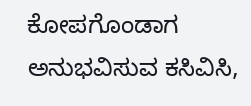ಕೋಪಗೊಂಡಾಗ ಅನುಭವಿಸುವ ಕಸಿವಿಸಿ,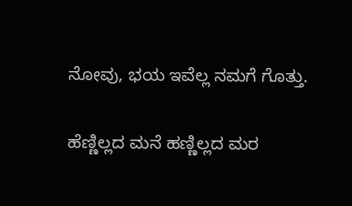ನೋವು, ಭಯ ಇವೆಲ್ಲ ನಮಗೆ ಗೊತ್ತು.

ಹೆಣ್ಣಿಲ್ಲದ ಮನೆ ಹಣ್ಣಿಲ್ಲದ ಮರ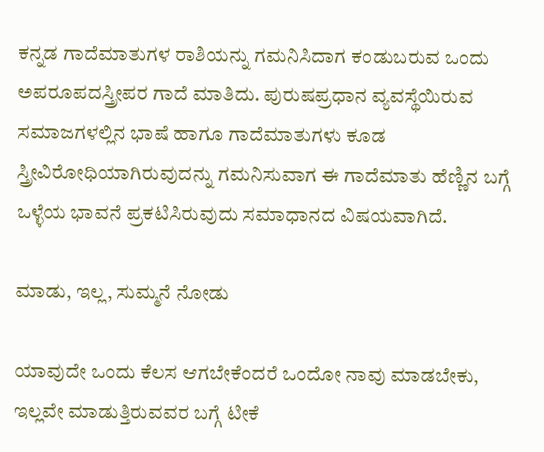ಕನ್ನಡ ಗಾದೆಮಾತುಗಳ ರಾಶಿಯನ್ನು ಗಮನಿಸಿದಾಗ ಕಂಡುಬರುವ ಒಂದು ಅಪರೂಪದಸ್ತ್ರೀಪರ ಗಾದೆ ಮಾತಿದು. ಪುರುಷಪ್ರಧಾನ ವ್ಯವಸ್ಥೆಯಿರುವ ಸಮಾಜಗಳಲ್ಲಿನ ಭಾಷೆ ಹಾಗೂ ಗಾದೆಮಾತುಗಳು ಕೂಡ ಸ್ತ್ರೀವಿರೋಧಿಯಾಗಿರುವುದನ್ನು ಗಮನಿಸುವಾಗ ಈ ಗಾದೆಮಾತು ಹೆಣ್ಣಿನ ಬಗ್ಗೆ ಒಳ್ಳೆಯ ಭಾವನೆ ಪ್ರಕಟಿಸಿರುವುದು ಸಮಾಧಾನದ ವಿಷಯವಾಗಿದೆ.

ಮಾಡು, ಇಲ್ಲ, ಸುಮ್ಮನೆ ನೋಡು

ಯಾವುದೇ ಒಂದು ಕೆಲಸ ಆಗಬೇಕೆಂದರೆ ಒಂದೋ ನಾವು ಮಾಡಬೇಕು, ಇಲ್ಲವೇ ಮಾಡುತ್ತಿರುವವರ ಬಗ್ಗೆ ಟೀಕೆ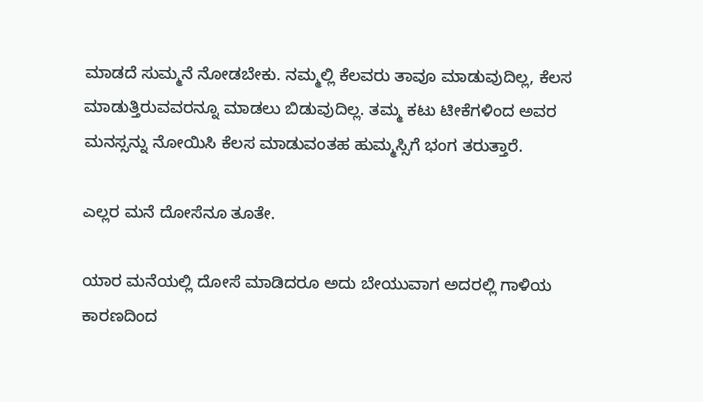ಮಾಡದೆ ಸುಮ್ಮನೆ ನೋಡಬೇಕು. ನಮ್ಮಲ್ಲಿ ಕೆಲವರು ತಾವೂ ಮಾಡುವುದಿಲ್ಲ, ಕೆಲಸ ಮಾಡುತ್ತಿರುವವರನ್ನೂ ಮಾಡಲು ಬಿಡುವುದಿಲ್ಲ. ತಮ್ಮ ಕಟು ಟೀಕೆಗಳಿಂದ ಅವರ ಮನಸ್ಸನ್ನು ನೋಯಿಸಿ ಕೆಲಸ ಮಾಡುವಂತಹ ಹುಮ್ಮಸ್ಸಿಗೆ ಭಂಗ ತರುತ್ತಾರೆ.

ಎಲ್ಲರ ಮನೆ ದೋಸೆನೂ ತೂತೇ.

ಯಾರ ಮನೆಯಲ್ಲಿ ದೋಸೆ ಮಾಡಿದರೂ ಅದು ಬೇಯುವಾಗ ಅದರಲ್ಲಿ ಗಾಳಿಯ ಕಾರಣದಿಂದ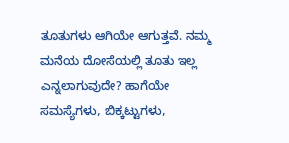ತೂತುಗಳು ಆಗಿಯೇ ಆಗುತ್ತವೆ. ನಮ್ಮ ಮನೆಯ ದೋಸೆಯಲ್ಲಿ ತೂತು ಇಲ್ಲ ಎನ್ನಲಾಗುವುದೇ? ಹಾಗೆಯೇ ಸಮಸ್ಯೆಗಳು, ಬಿಕ್ಕಟ್ಟುಗಳು,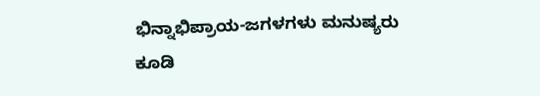ಭಿನ್ನಾಭಿಪ್ರಾಯ-ಜಗಳಗಳು ಮನುಷ್ಯರು ಕೂಡಿ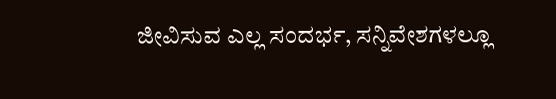ಜೀವಿಸುವ ಎಲ್ಲ ಸಂದರ್ಭ, ಸನ್ನಿವೇಶಗಳಲ್ಲೂ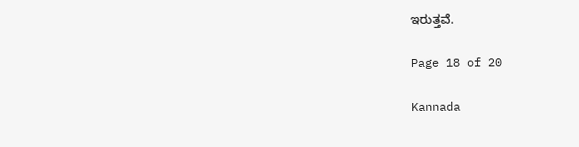ಇರುತ್ತವೆ.

Page 18 of 20

Kannada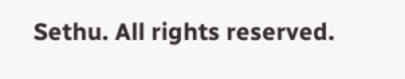Sethu. All rights reserved.